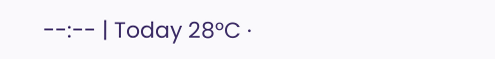--:-- | Today 28°C ·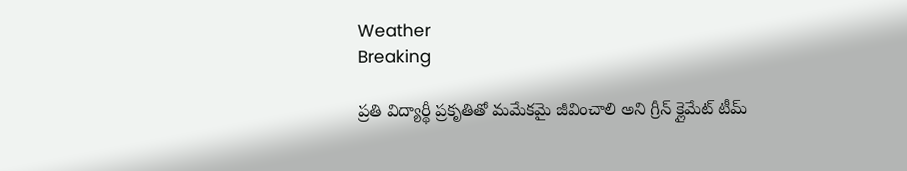Weather
Breaking

ప్రతి విద్యార్థీ ప్రకృతితో మమేకమై జీవించాలి అని గ్రీన్ క్లైమేట్ టీమ్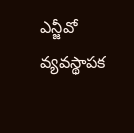ఎన్జీవో వ్యవస్థాపక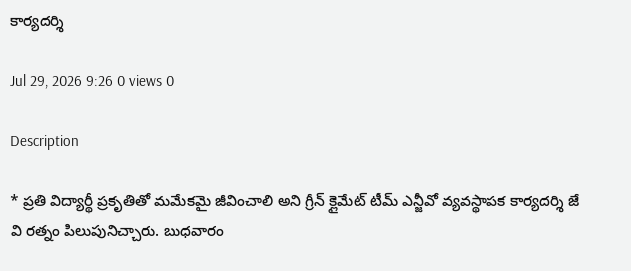కార్యదర్శి

Jul 29, 2026 9:26 0 views 0

Description

* ప్రతి విద్యార్థీ ప్రకృతితో మమేకమై జీవించాలి అని గ్రీన్ క్లైమేట్ టీమ్ ఎన్జీవో వ్యవస్థాపక కార్యదర్శి జే వి రత్నం పిలుపునిచ్చారు. బుధవారం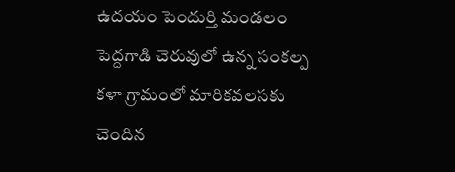ఉదయం పెందుర్తి మండలం పెద్దగాడి చెరువులో ఉన్న సంకల్ప కళా గ్రామంలో మారికవలసకు చెందిన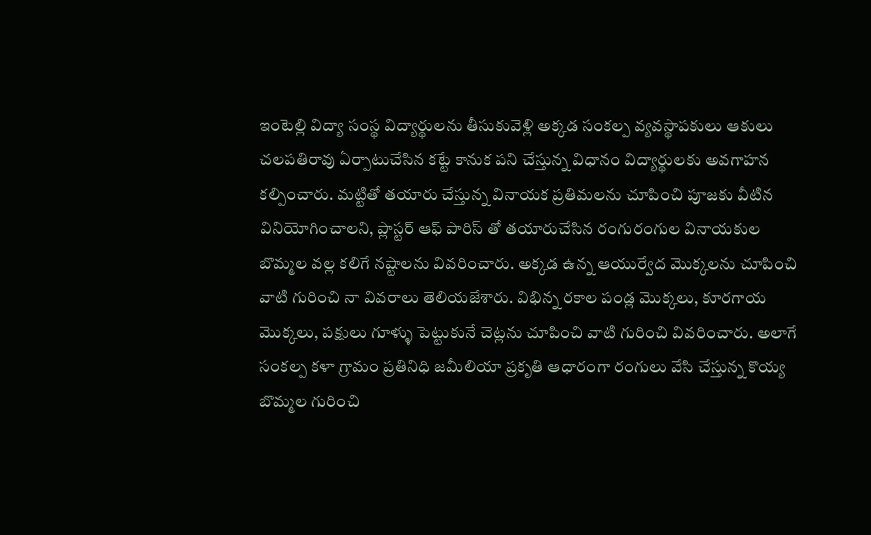ఇంటెల్లి విద్యా సంస్థ విద్యార్థులను తీసుకువెళ్లి అక్కడ సంకల్ప వ్యవస్థాపకులు ఆకులు చలపతిరావు ఏర్పాటుచేసిన కట్టే కానుక పని చేస్తున్న విధానం విద్యార్థులకు అవగాహన కల్పించారు. మట్టితో తయారు చేస్తున్న వినాయక ప్రతిమలను చూపించి పూజకు వీటిన వినియోగించాలని, ప్లాస్టర్ ఆఫ్ పారిస్ తో తయారుచేసిన రంగురంగుల వినాయకుల బొమ్మల వల్ల కలిగే నష్టాలను వివరించారు. అక్కడ ఉన్న ఆయుర్వేద మొక్కలను చూపించి వాటి గురించి నా వివరాలు తెలియజేశారు. విభిన్న రకాల పండ్ల మొక్కలు, కూరగాయ మొక్కలు, పక్షులు గూళ్ళు పెట్టుకునే చెట్లను చూపించి వాటి గురించి వివరించారు. అలాగే సంకల్ప కళా గ్రామం ప్రతినిధి జమీలియా ప్రకృతి ఆధారంగా రంగులు వేసి చేస్తున్న కొయ్య బొమ్మల గురించి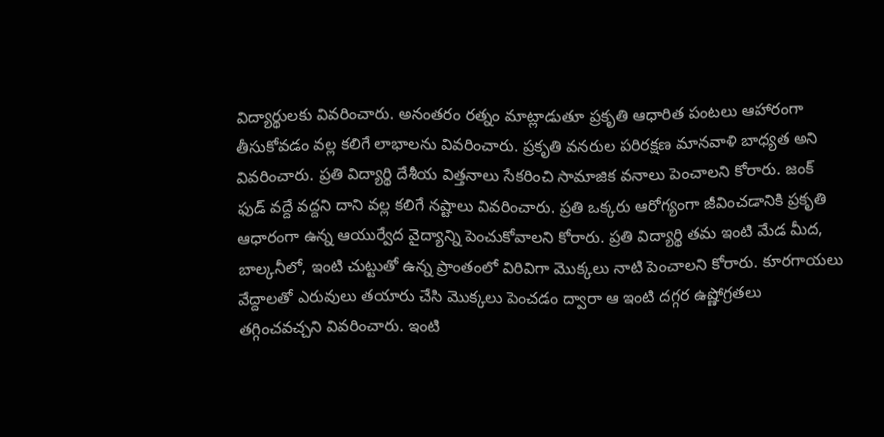విద్యార్థులకు వివరించారు. అనంతరం రత్నం మాట్లాడుతూ ప్రకృతి ఆధారిత పంటలు ఆహారంగా తీసుకోవడం వల్ల కలిగే లాభాలను వివరించారు. ప్రకృతి వనరుల పరిరక్షణ మానవాళి బాధ్యత అని వివరించారు. ప్రతి విద్యార్థి దేశీయ విత్తనాలు సేకరించి సామాజిక వనాలు పెంచాలని కోరారు. జంక్ ఫుడ్ వద్దే వద్దని దాని వల్ల కలిగే నష్టాలు వివరించారు. ప్రతి ఒక్కరు ఆరోగ్యంగా జీవించడానికి ప్రకృతి ఆధారంగా ఉన్న ఆయుర్వేద వైద్యాన్ని పెంచుకోవాలని కోరారు. ప్రతి విద్యార్థి తమ ఇంటి మేడ మీద, బాల్కనీలో, ఇంటి చుట్టుతో ఉన్న ప్రాంతంలో విరివిగా మొక్కలు నాటి పెంచాలని కోరారు. కూరగాయలు వేద్దాలతో ఎరువులు తయారు చేసి మొక్కలు పెంచడం ద్వారా ఆ ఇంటి దగ్గర ఉష్ణోగ్రతలు తగ్గించవచ్చని వివరించారు. ఇంటి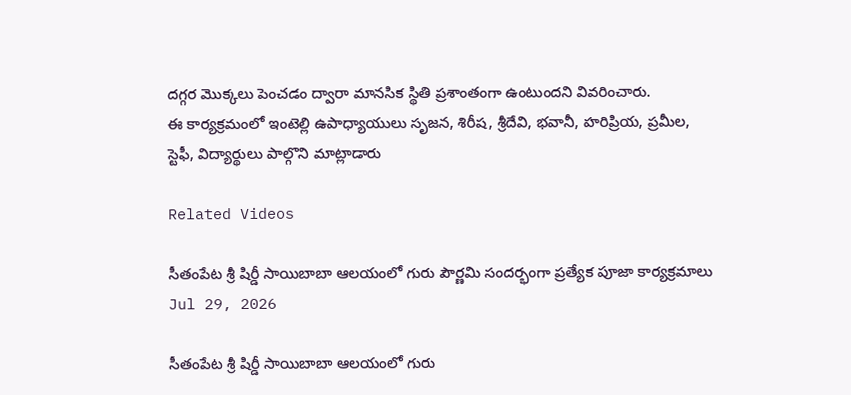దగ్గర మొక్కలు పెంచడం ద్వారా మానసిక స్థితి ప్రశాంతంగా ఉంటుందని వివరించారు.
ఈ కార్యక్రమంలో ఇంటెల్లి ఉపాధ్యాయులు సృజన, శిరీష, శ్రీదేవి, భవానీ, హరిప్రియ, ప్రమీల, స్టెఫీ, విద్యార్థులు పాల్గొని మాట్లాడారు

Related Videos

సీతంపేట శ్రీ షిర్డీ సాయిబాబా ఆలయంలో గురు పౌర్ణమి సందర్భంగా ప్రత్యేక పూజా కార్యక్రమాలు
Jul 29, 2026

సీతంపేట శ్రీ షిర్డీ సాయిబాబా ఆలయంలో గురు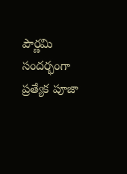పౌర్ణమి సందర్భంగా ప్రత్యేక పూజా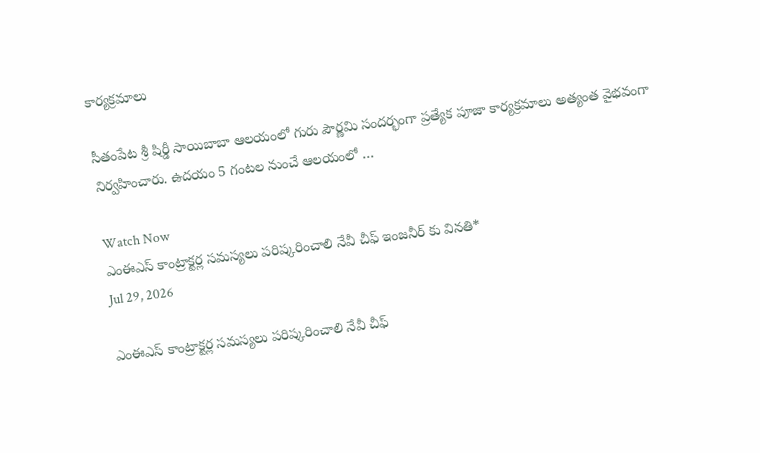కార్యక్రమాలు

సీతంపేట శ్రీ షిర్డీ సాయిబాబా ఆలయంలో గురు పౌర్ణమి సందర్భంగా ప్రత్యేక పూజా కార్యక్రమాలు అత్యంత వైభవంగా నిర్వహించారు. ఉదయం 5 గంటల నుంచే ఆలయంలో …

Watch Now
ఎంఈఎస్ కాంట్రాక్టర్ల సమస్యలు పరిష్కరించాలి నేవీ చీఫ్ ఇంజనీర్ కు వినతి*
Jul 29, 2026

ఎంఈఎస్ కాంట్రాక్టర్ల సమస్యలు పరిష్కరించాలి నేవీ చీఫ్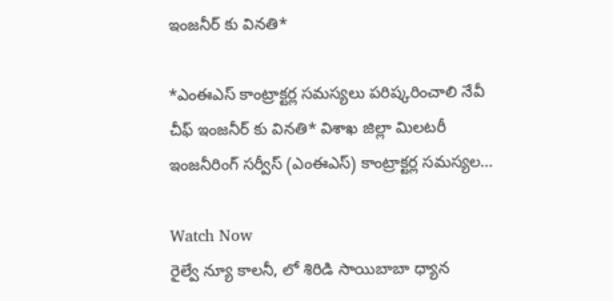ఇంజనీర్ కు వినతి*

*ఎంఈఎస్ కాంట్రాక్టర్ల సమస్యలు పరిష్కరించాలి నేవీ చీఫ్ ఇంజనీర్ కు వినతి* విశాఖ జిల్లా మిలటరీ ఇంజనీరింగ్ సర్వీస్ (ఎంఈఎస్) కాంట్రాక్టర్ల సమస్యల…

Watch Now
రైల్వే న్యూ కాలనీ, లో శిరిడి సాయిబాబా ధ్యాన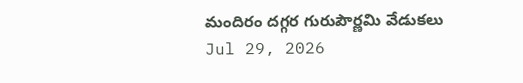మందిరం దగ్గర గురుపౌర్ణమి వేడుకలు
Jul 29, 2026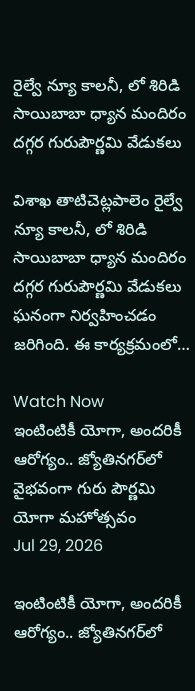రైల్వే న్యూ కాలనీ, లో శిరిడి సాయిబాబా ధ్యాన మందిరం దగ్గర గురుపౌర్ణమి వేడుకలు

విశాఖ తాటిచెట్లపాలెం రైల్వే న్యూ కాలనీ, లో శిరిడి సాయిబాబా ధ్యాన మందిరం దగ్గర గురుపౌర్ణమి వేడుకలు ఘనంగా నిర్వహించడం జరిగింది. ఈ కార్యక్రమంలో…

Watch Now
ఇంటింటికీ యోగా, అందరికీ ఆరోగ్యం.. జ్యోతినగర్‌లో వైభవంగా గురు పౌర్ణమి యోగా మహోత్సవం
Jul 29, 2026

ఇంటింటికీ యోగా, అందరికీ ఆరోగ్యం.. జ్యోతినగర్‌లో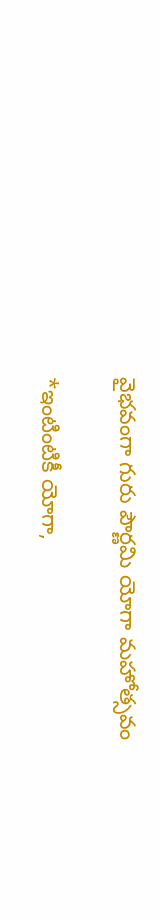వైభవంగా గురు పౌర్ణమి యోగా మహోత్సవం

*ఇంటింటికీ యోగా,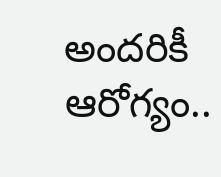అందరికీ ఆరోగ్యం..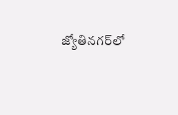జ్యోతినగర్‌లో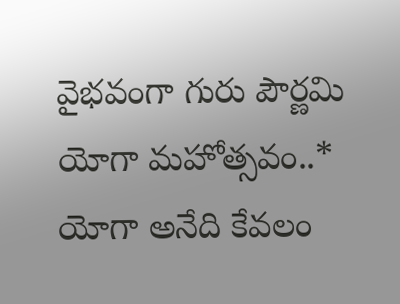వైభవంగా గురు పౌర్ణమి యోగా మహోత్సవం..* యోగా అనేది కేవలం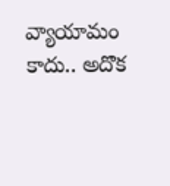వ్యాయామం కాదు.. అదొక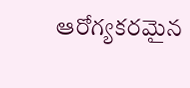ఆరోగ్యకరమైన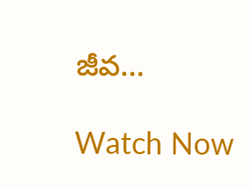జీవ…

Watch Now